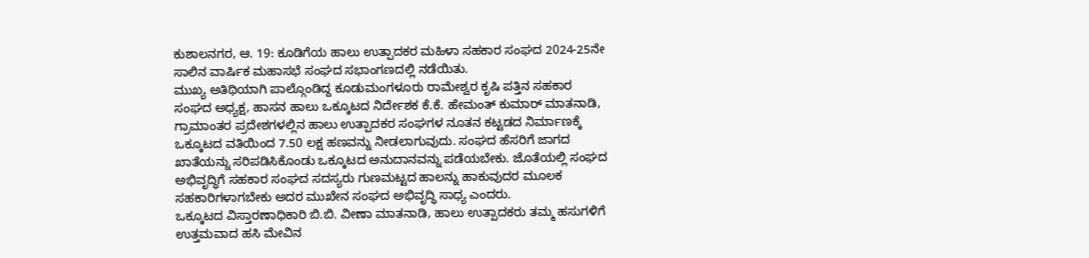ಕುಶಾಲನಗರ, ಆ. 19: ಕೂಡಿಗೆಯ ಹಾಲು ಉತ್ಪಾದಕರ ಮಹಿಳಾ ಸಹಕಾರ ಸಂಘದ 2024-25ನೇ ಸಾಲಿನ ವಾರ್ಷಿಕ ಮಹಾಸಭೆ ಸಂಘದ ಸಭಾಂಗಣದಲ್ಲಿ ನಡೆಯಿತು.
ಮುಖ್ಯ ಅತಿಥಿಯಾಗಿ ಪಾಲ್ಗೊಂಡಿದ್ದ ಕೂಡುಮಂಗಳೂರು ರಾಮೇಶ್ವರ ಕೃಷಿ ಪತ್ತಿನ ಸಹಕಾರ ಸಂಘದ ಅಧ್ಯಕ್ಷ, ಹಾಸನ ಹಾಲು ಒಕ್ಕೂಟದ ನಿರ್ದೇಶಕ ಕೆ.ಕೆ. ಹೇಮಂತ್ ಕುಮಾರ್ ಮಾತನಾಡಿ, ಗ್ರಾಮಾಂತರ ಪ್ರದೇಶಗಳಲ್ಲಿನ ಹಾಲು ಉತ್ಪಾದಕರ ಸಂಘಗಳ ನೂತನ ಕಟ್ಟಡದ ನಿರ್ಮಾಣಕ್ಕೆ ಒಕ್ಕೂಟದ ವತಿಯಿಂದ 7.50 ಲಕ್ಷ ಹಣವನ್ನು ನೀಡಲಾಗುವುದು. ಸಂಘದ ಹೆಸರಿಗೆ ಜಾಗದ ಖಾತೆಯನ್ನು ಸರಿಪಡಿಸಿಕೊಂಡು ಒಕ್ಕೂಟದ ಅನುದಾನವನ್ನು ಪಡೆಯಬೇಕು. ಜೊತೆಯಲ್ಲಿ ಸಂಘದ ಅಭಿವೃದ್ಧಿಗೆ ಸಹಕಾರ ಸಂಘದ ಸದಸ್ಯರು ಗುಣಮಟ್ಟದ ಹಾಲನ್ನು ಹಾಕುವುದರ ಮೂಲಕ ಸಹಕಾರಿಗಳಾಗಬೇಕು ಅದರ ಮುಖೇನ ಸಂಘದ ಅಭಿವೃದ್ಧಿ ಸಾಧ್ಯ ಎಂದರು.
ಒಕ್ಕೂಟದ ವಿಸ್ತಾರಣಾಧಿಕಾರಿ ಬಿ.ಬಿ. ವೀಣಾ ಮಾತನಾಡಿ, ಹಾಲು ಉತ್ಪಾದಕರು ತಮ್ಮ ಹಸುಗಳಿಗೆ ಉತ್ತಮವಾದ ಹಸಿ ಮೇವಿನ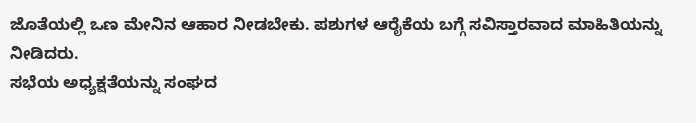ಜೊತೆಯಲ್ಲಿ ಒಣ ಮೇನಿನ ಆಹಾರ ನೀಡಬೇಕು. ಪಶುಗಳ ಆರೈಕೆಯ ಬಗ್ಗೆ ಸವಿಸ್ತಾರವಾದ ಮಾಹಿತಿಯನ್ನು ನೀಡಿದರು.
ಸಭೆಯ ಅಧ್ಯಕ್ಷತೆಯನ್ನು ಸಂಘದ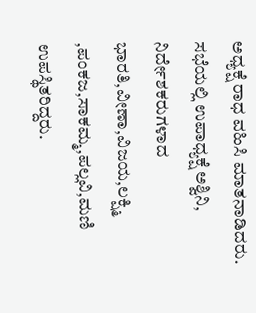ಅಧ್ಯಕ್ಷೆ ರಾಧ ವಹಿಸಿ ಮಾತನಾಡಿದರು.
ಸಭೆಯಲ್ಲಿ ಉಪಾಧ್ಯಕ್ಷೆ ಅಶ್ವಿನಿ, ನಿರ್ದೇಶಕರುಗಳಾದ ಭಾರತಿ,ವೀಣಾ,ವಿಜಯ,ಲಕ್ಷ್ಮಿ ,ಪಂಕಜ,ಸಾಕಮ್ಮ,ಪಲ್ಲವಿ,ಮಣಿ ಉಪಸ್ಥಿತರಿದ್ದರು.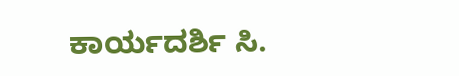ಕಾರ್ಯದರ್ಶಿ ಸಿ.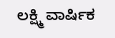ಲಕ್ಷ್ಮಿ ವಾರ್ಷಿಕ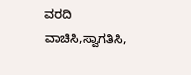ವರದಿ ವಾಚಿಸಿ,ಸ್ವಾಗತಿಸಿ,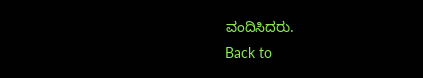ವಂದಿಸಿದರು.
Back to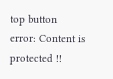top button
error: Content is protected !!